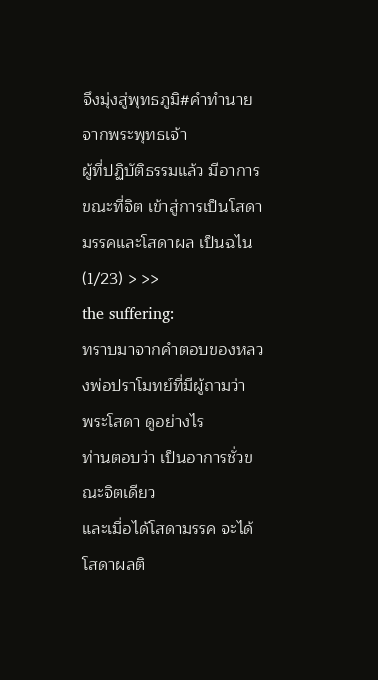จึงมุ่งสู่พุทธภูมิ#คำทำนายจากพระพุทธเจ้า
ผู้ที่ปฏิบัติธรรมแล้ว มีอาการขณะที่จิต เข้าสู่การเป็นโสดามรรคและโสดาผล เป็นฉไน
(1/23) > >>
the suffering:
ทราบมาจากคำตอบของหลวงพ่อปราโมทย์ที่มีผู้ถามว่า
พระโสดา ดูอย่างไร
ท่านตอบว่า เป็นอาการชั่วขณะจิตเดียว
และเมื่อได้โสดามรรค จะได้โสดาผลติ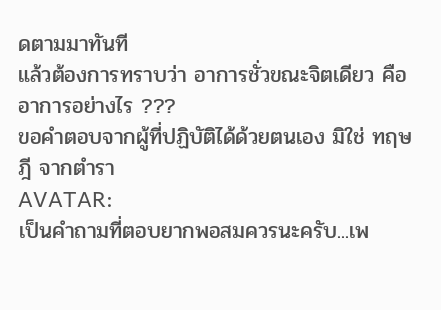ดตามมาทันที
แล้วต้องการทราบว่า อาการชั่วขณะจิตเดียว คืออาการอย่างไร ???
ขอคำตอบจากผู้ที่ปฏิบัติได้ด้วยตนเอง มิใช่ ทฤษฎี จากตำรา
AVATAR:
เป็นคำถามที่ตอบยากพอสมควรนะครับ...เพ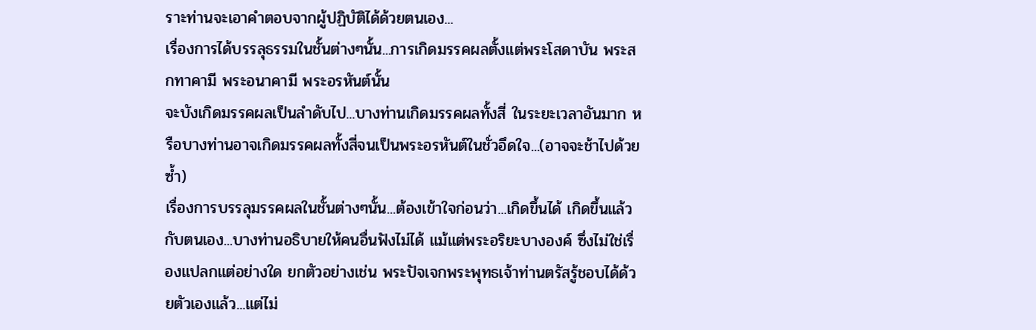ราะท่านจะเอาคำตอบจากผู้ปฏิบัติได้ด้วยตนเอง...
เรื่องการได้บรรลุธรรมในชั้นต่างๆนั้น...การเกิดมรรคผลตั้งแต่พระโสดาบัน พระสกทาคามี พระอนาคามี พระอรหันต์นั้น
จะบังเกิดมรรคผลเป็นลำดับไป...บางท่านเกิดมรรคผลทั้งสี่ ในระยะเวลาอันมาก หรือบางท่านอาจเกิดมรรคผลทั้งสี่จนเป็นพระอรหันต์ในชั่วอึดใจ...(อาจจะช้าไปด้วยซ้ำ)
เรื่องการบรรลุมรรคผลในชั้นต่างๆนั้น...ต้องเข้าใจก่อนว่า...เกิดขึ้นได้ เกิดขึ้นแล้วกับตนเอง...บางท่านอธิบายให้คนอื่นฟังไม่ได้ แม้แต่พระอริยะบางองค์ ซึ่งไม่ใช่เรื่องแปลกแต่อย่างใด ยกตัวอย่างเช่น พระปัจเจกพระพุทธเจ้าท่านตรัสรู้ชอบได้ด้วยตัวเองแล้ว...แต่ไม่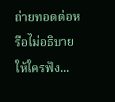ถ่ายทอดต่อหรือไม่อธิบายให้ใครฟัง...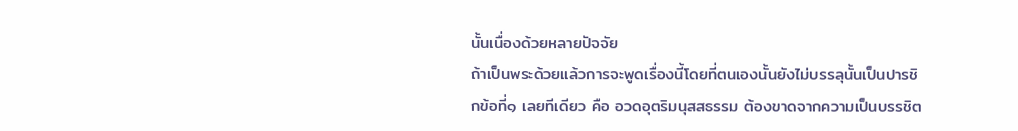นั้นเนื่องด้วยหลายปัจจัย
ถ้าเป็นพระด้วยแล้วการจะพูดเรื่องนี้โดยที่ตนเองนั้นยังไม่บรรลุนั้นเป็นปารชิกข้อที่๑ เลยทีเดียว คือ อวดอุตริมนุสสธรรม ต้องขาดจากความเป็นบรรชิต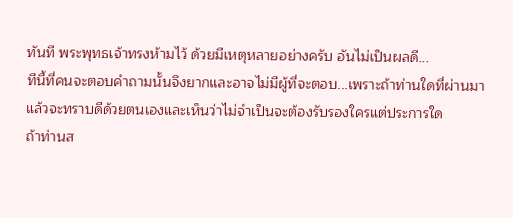ทันที พระพุทธเจ้าทรงห้ามไว้ ด้วยมีเหตุหลายอย่างครับ อันไม่เป็นผลดี...
ทีนี้ที่คนจะตอบคำถามนั้นจึงยากและอาจไม่มีผู้ที่จะตอบ...เพราะถ้าท่านใดที่ผ่านมาแล้วจะทราบดีด้วยตนเองและเห็นว่าไม่จำเป็นจะต้องรับรองใครแต่ประการใด
ถ้าท่านส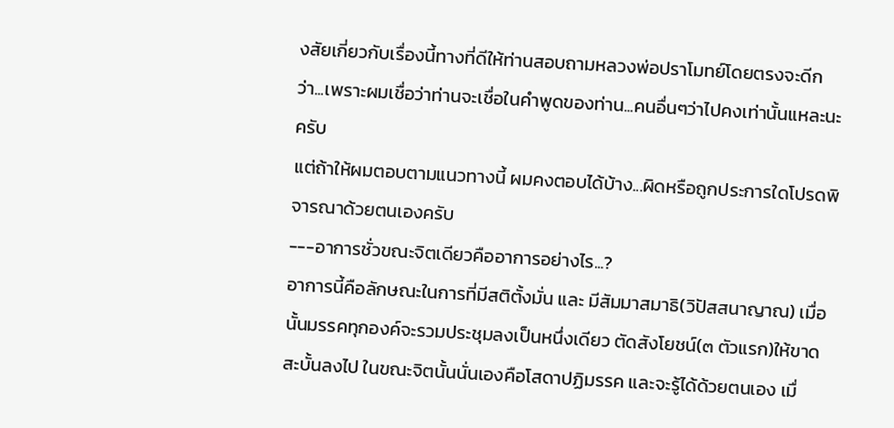งสัยเกี่ยวกับเรื่องนี้ทางที่ดีให้ท่านสอบถามหลวงพ่อปราโมทย์โดยตรงจะดีกว่า...เพราะผมเชื่อว่าท่านจะเชื่อในคำพูดของท่าน...คนอื่นๆว่าไปคงเท่านั้นแหละนะครับ
แต่ถ้าให้ผมตอบตามแนวทางนี้ ผมคงตอบได้บ้าง...ผิดหรือถูกประการใดโปรดพิจารณาด้วยตนเองครับ
---อาการชั่วขณะจิตเดียวคืออาการอย่างไร...?
อาการนี้คือลักษณะในการที่มีสติตั้งมั่น และ มีสัมมาสมาธิ(วิปัสสนาญาณ) เมื่อนั้นมรรคทุกองค์จะรวมประชุมลงเป็นหนึ่งเดียว ตัดสังโยชน์(๓ ตัวแรก)ให้ขาดสะบั้นลงไป ในขณะจิตนั้นนั่นเองคือโสดาปฏิมรรค และจะรู้ได้ด้วยตนเอง เมื่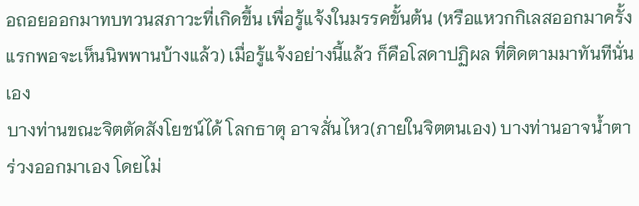อถอยออกมาทบทวนสภาวะที่เกิดขึ้น เพื่อรู้แจ้งในมรรคขั้นต้น (หรือแหวกกิเลสออกมาครั้งแรกพอจะเห็นนิพพานบ้างแล้ว) เมื่อรู้แจ้งอย่างนี้แล้ว ก็คือโสดาปฏิผล ที่ติดตามมาทันทีนั่นเอง
บางท่านขณะจิตตัดสังโยชน์ได้ โลกธาตุ อาจสั่นไหว(ภายในจิตตนเอง) บางท่านอาจน้ำตาร่วงออกมาเอง โดยไม่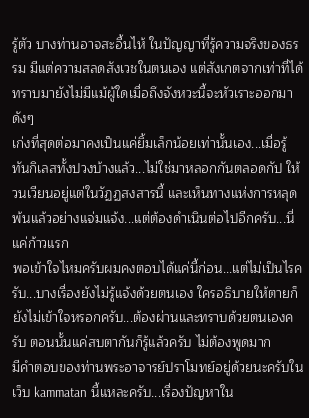รู้ตัว บางท่านอาจสะอื้นไห้ ในปัญญาที่รู้ความจริงของธรรม มีแต่ความสลดสังเวชในตนเอง แต่สังเกตจากเท่าที่ได้ทราบมายังไม่มีแม้ผู้ใดเมื่อถึงจังหวะนี้จะหัวเราะออกมาดังๆ
เก่งที่สุดต่อมาคงเป็นแค่ยิ้มเล็กน้อยเท่านั้นเอง...เมื่อรู้ทันกิเลสทั้งปวงบ้างแล้ว...ไม่ใช่มาหลอกกันตลอดกัป ให้วนเวียนอยู่แต่ในวัฏฏสงสารนี้ และเห็นทางแห่งการหลุดพ้นแล้วอย่างแจ่มแจ้ง...แต่ต้องดำเนินต่อไปอีกครับ...นี่แค่ก้าวแรก
พอเข้าใจไหมครับผมคงตอบได้แค่นี้ก่อน...แต่ไม่เป็นไรครับ...บางเรื่องยังไม่รู้แจ้งด้วยตนเอง ใครอธิบายให้ตายก็ยังไม่เข้าใจหรอกครับ...ต้องผ่านและทราบด้วยตนเองครับ ตอนนั้นแค่สบตากันก็รู้แล้วครับ ไม่ต้องพูดมาก
มีคำตอบของท่านพระอาจารย์ปราโมทย์อยู่ด้วยนะครับในเว็บ kammatan นี้แหละครับ...เรื่องปัญหาใน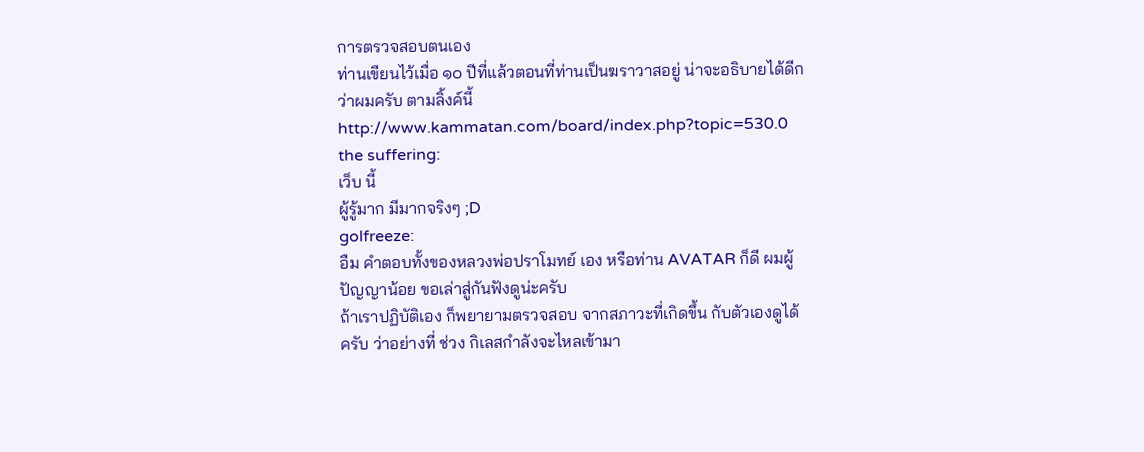การตรวจสอบตนเอง
ท่านเขียนไว้เมื่อ ๑๐ ปีที่แล้วตอนที่ท่านเป็นฆราวาสอยู่ น่าจะอธิบายได้ดีกว่าผมครับ ตามลิ้งค์นี้
http://www.kammatan.com/board/index.php?topic=530.0
the suffering:
เว็บ นี้
ผู้รู้มาก มีมากจริงๆ ;D
golfreeze:
อืม คำตอบทั้งของหลวงพ่อปราโมทย์ เอง หรือท่าน AVATAR ก็ดี ผมผู้ปัญญาน้อย ขอเล่าสู่กันฟังดูน่ะครับ
ถ้าเราปฏิบัติเอง ก็พยายามตรวจสอบ จากสภาวะที่เกิดขึ้น กับตัวเองดูได้ครับ ว่าอย่างที่ ช่วง กิเลสกำลังจะไหลเข้ามา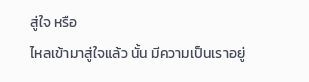สู่ใจ หรือ
ไหลเข้ามาสู่ใจแล้ว นั้น มีความเป็นเราอยู่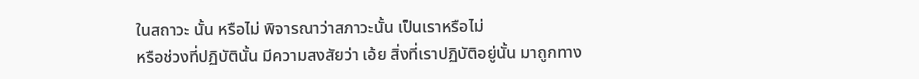ในสถาวะ นั้น หรือไม่ พิจารณาว่าสภาวะนั้น เป็นเราหรือไม่
หรือช่วงที่ปฏิบัตินั้น มีความสงสัยว่า เอ้ย สิ่งที่เราปฏิบัติอยู่นั้น มาถูกทาง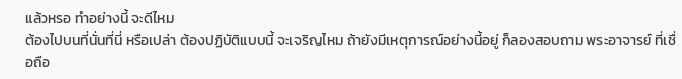แล้วหรอ ทำอย่างนี้ จะดีไหม
ต้องไปบนที่นั่นที่นี่ หรือเปล่า ต้องปฏิบัติแบบนี้ จะเจริญไหม ถ้ายังมีเหตุการณ์อย่างนี้อยู่ ก็ลองสอบถาม พระอาจารย์ ที่เชื่อถือ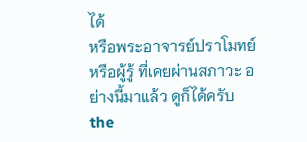ได้
หรือพระอาจารย์ปราโมทย์ หรือผู้รู้ ที่เคยผ่านสภาวะ อย่างนี้มาแล้ว ดูก็ได้ครับ
the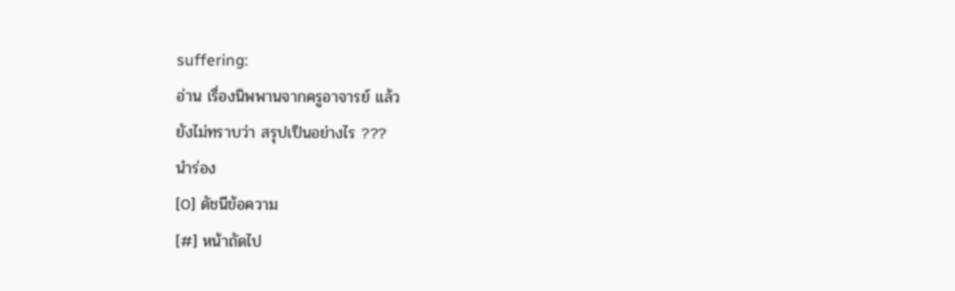suffering:
อ่าน เรื่องนิพพานจากครูอาจารย์ แล้ว
ยังไม่ทราบว่า สรุปเป็นอย่างไร ???
นำร่อง
[0] ดัชนีข้อความ
[#] หน้าถัดไป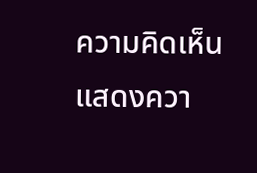ความคิดเห็น
แสดงควา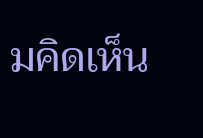มคิดเห็น